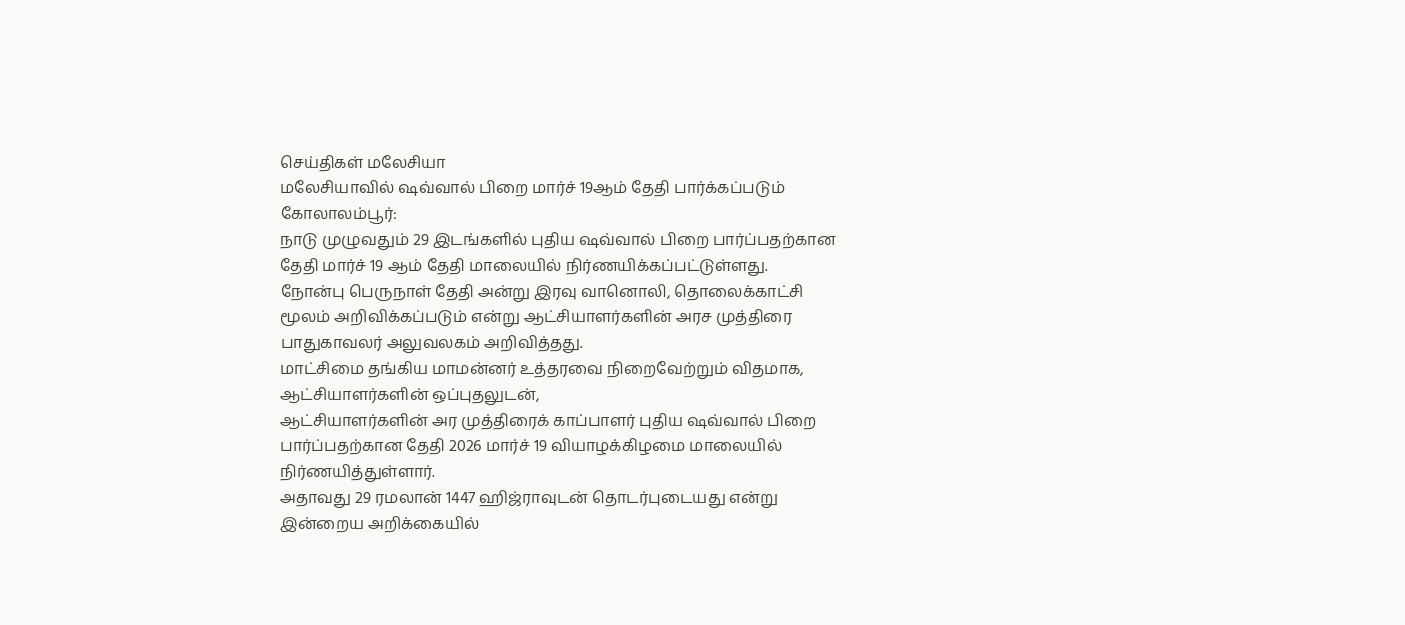செய்திகள் மலேசியா
மலேசியாவில் ஷவ்வால் பிறை மார்ச் 19ஆம் தேதி பார்க்கப்படும்
கோலாலம்பூர்:
நாடு முழுவதும் 29 இடங்களில் புதிய ஷவ்வால் பிறை பார்ப்பதற்கான தேதி மார்ச் 19 ஆம் தேதி மாலையில் நிர்ணயிக்கப்பட்டுள்ளது.
நோன்பு பெருநாள் தேதி அன்று இரவு வானொலி, தொலைக்காட்சி மூலம் அறிவிக்கப்படும் என்று ஆட்சியாளர்களின் அரச முத்திரை பாதுகாவலர் அலுவலகம் அறிவித்தது.
மாட்சிமை தங்கிய மாமன்னர் உத்தரவை நிறைவேற்றும் விதமாக, ஆட்சியாளர்களின் ஒப்புதலுடன்,
ஆட்சியாளர்களின் அர முத்திரைக் காப்பாளர் புதிய ஷவ்வால் பிறை பார்ப்பதற்கான தேதி 2026 மார்ச் 19 வியாழக்கிழமை மாலையில் நிர்ணயித்துள்ளார்.
அதாவது 29 ரமலான் 1447 ஹிஜ்ராவுடன் தொடர்புடையது என்று இன்றைய அறிக்கையில்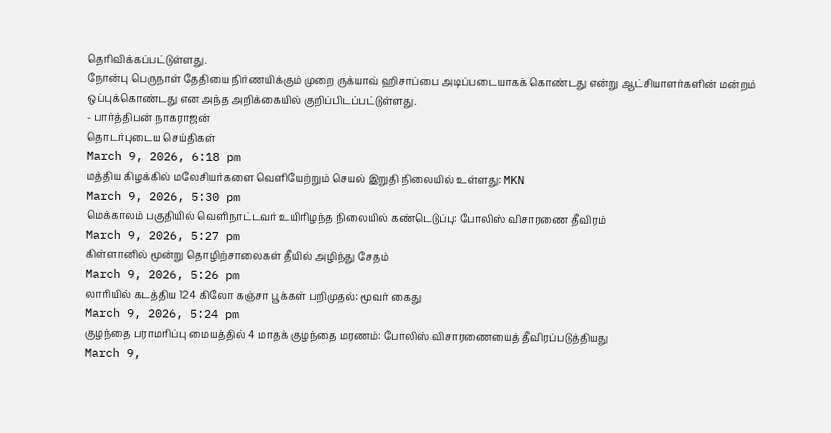தெரிவிக்கப்பட்டுள்ளது.
நோன்பு பெருநாள் தேதியை நிர்ணயிக்கும் முறை ருக்யாவ் ஹிசாப்பை அடிப்படையாகக் கொண்டது என்று ஆட்சியாளர்களின் மன்றம் ஒப்புக்கொண்டது என அந்த அறிக்கையில் குறிப்பிடப்பட்டுள்ளது.
- பார்த்திபன் நாகராஜன்
தொடர்புடைய செய்திகள்
March 9, 2026, 6:18 pm
மத்திய கிழக்கில் மலேசியர்களை வெளியேற்றும் செயல் இறுதி நிலையில் உள்ளது: MKN
March 9, 2026, 5:30 pm
மெக்காலம் பகுதியில் வெளிநாட்டவர் உயிரிழந்த நிலையில் கண்டெடுப்பு: போலிஸ் விசாரணை தீவிரம்
March 9, 2026, 5:27 pm
கிள்ளானில் மூன்று தொழிற்சாலைகள் தீயில் அழிந்து சேதம்
March 9, 2026, 5:26 pm
லாரியில் கடத்திய 124 கிலோ கஞ்சா பூக்கள் பறிமுதல்: மூவர் கைது
March 9, 2026, 5:24 pm
குழந்தை பராமரிப்பு மையத்தில் 4 மாதக் குழந்தை மரணம்: போலிஸ் விசாரணையைத் தீவிரப்படுத்தியது
March 9,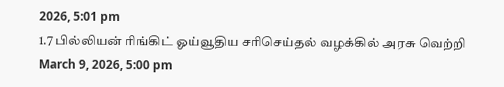2026, 5:01 pm
1.7 பில்லியன் ரிங்கிட் ஓய்வூதிய சரிசெய்தல் வழக்கில் அரசு வெற்றி
March 9, 2026, 5:00 pm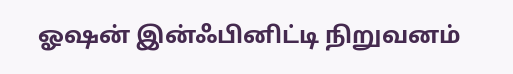ஓஷன் இன்ஃபினிட்டி நிறுவனம்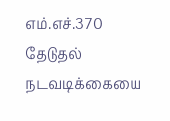எம்.எச்.370 தேடுதல் நடவடிக்கையை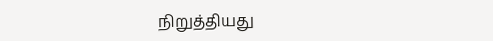நிறுத்தியது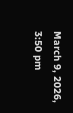March 9, 2026, 3:50 pm